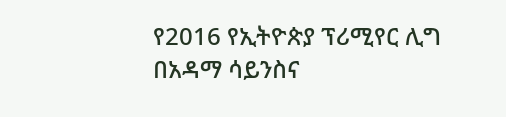የ2016 የኢትዮጵያ ፕሪሚየር ሊግ በአዳማ ሳይንስና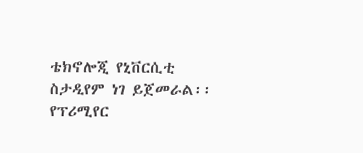ቴክኖሎጂ የኒቨርሲቲ ስታዲየም ነገ ይጀመራል፡፡
የፕሪሚየር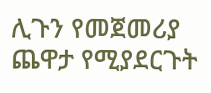ሊጉን የመጀመሪያ ጨዋታ የሚያደርጉት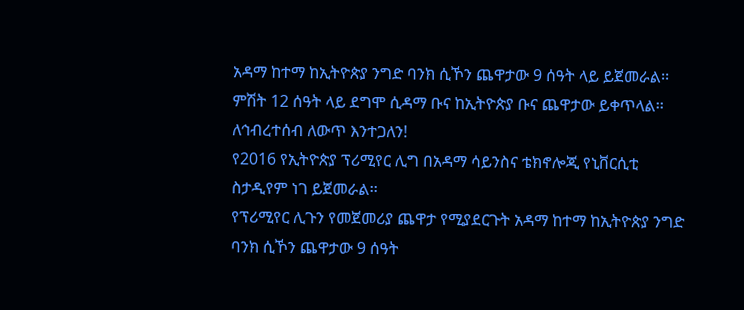አዳማ ከተማ ከኢትዮጵያ ንግድ ባንክ ሲኾን ጨዋታው 9 ሰዓት ላይ ይጀመራል፡፡
ምሽት 12 ሰዓት ላይ ደግሞ ሲዳማ ቡና ከኢትዮጵያ ቡና ጨዋታው ይቀጥላል፡፡
ለኅብረተሰብ ለውጥ እንተጋለን!
የ2016 የኢትዮጵያ ፕሪሚየር ሊግ በአዳማ ሳይንስና ቴክኖሎጂ የኒቨርሲቲ ስታዲየም ነገ ይጀመራል፡፡
የፕሪሚየር ሊጉን የመጀመሪያ ጨዋታ የሚያደርጉት አዳማ ከተማ ከኢትዮጵያ ንግድ ባንክ ሲኾን ጨዋታው 9 ሰዓት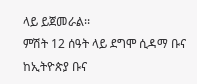ላይ ይጀመራል፡፡
ምሽት 12 ሰዓት ላይ ደግሞ ሲዳማ ቡና ከኢትዮጵያ ቡና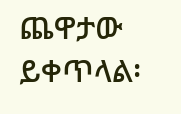ጨዋታው ይቀጥላል፡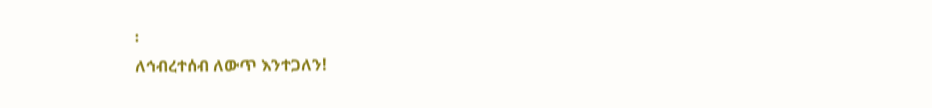፡
ለኅብረተሰብ ለውጥ እንተጋለን!